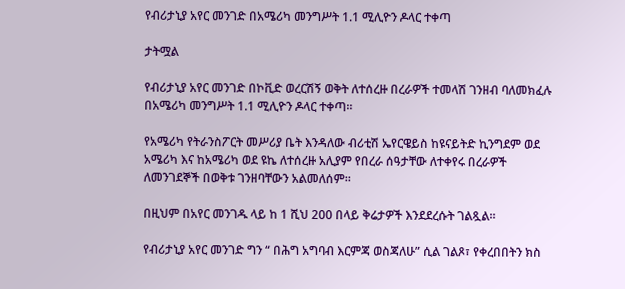የብሪታኒያ አየር መንገድ በአሜሪካ መንግሥት 1.1 ሚሊዮን ዶላር ተቀጣ

ታትሟል

የብሪታኒያ አየር መንገድ በኮቪድ ወረርሽኝ ወቅት ለተሰረዙ በረራዎች ተመላሽ ገንዘብ ባለመክፈሉ በአሜሪካ መንግሥት 1.1 ሚሊዮን ዶላር ተቀጣ።

የአሜሪካ የትራንስፖርት መሥሪያ ቤት እንዳለው ብሪቲሽ ኤየርዌይስ ከዩናይትድ ኪንግደም ወደ አሜሪካ እና ከአሜሪካ ወደ ዩኬ ለተሰረዙ አሊያም የበረራ ሰዓታቸው ለተቀየሩ በረራዎች ለመንገደኞች በወቅቱ ገንዘባቸውን አልመለሰም።

በዚህም በአየር መንገዱ ላይ ከ 1 ሺህ 200 በላይ ቅሬታዎች እንደደረሱት ገልጿል።

የብሪታኒያ አየር መንገድ ግን “ በሕግ አግባብ እርምጃ ወስጃለሁ” ሲል ገልጾ፣ የቀረበበትን ክስ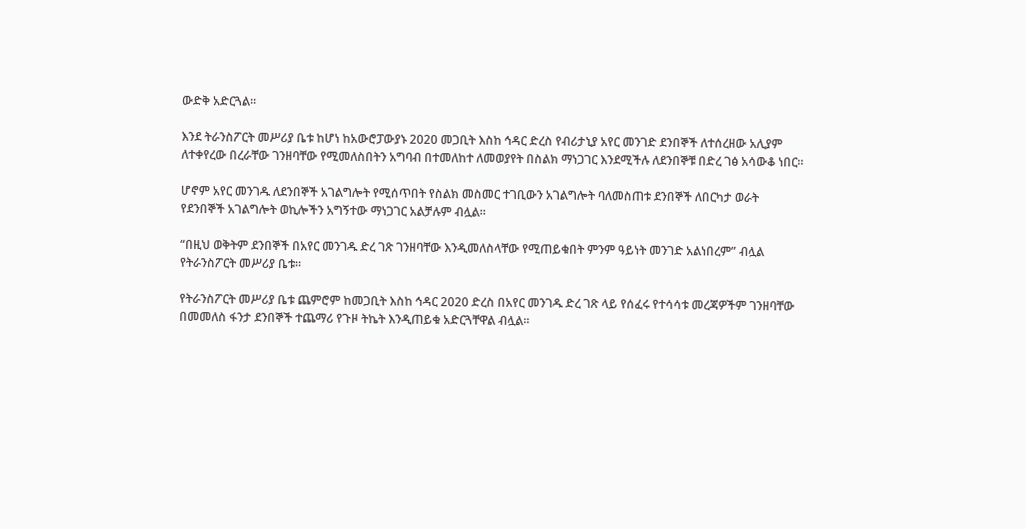ውድቅ አድርጓል።

እንደ ትራንስፖርት መሥሪያ ቤቱ ከሆነ ከአውሮፓውያኑ 2020 መጋቢት እስከ ኅዳር ድረስ የብሪታኒያ አየር መንገድ ደንበኞች ለተሰረዘው አሊያም ለተቀየረው በረራቸው ገንዘባቸው የሚመለስበትን አግባብ በተመለከተ ለመወያየት በስልክ ማነጋገር እንደሚችሉ ለደንበኞቹ በድረ ገፅ አሳውቆ ነበር።

ሆኖም አየር መንገዱ ለደንበኞች አገልግሎት የሚሰጥበት የስልክ መስመር ተገቢውን አገልግሎት ባለመስጠቱ ደንበኞች ለበርካታ ወራት የደንበኞች አገልግሎት ወኪሎችን አግኝተው ማነጋገር አልቻሉም ብሏል።

“በዚህ ወቅትም ደንበኞች በአየር መንገዱ ድረ ገጽ ገንዘባቸው እንዲመለስላቸው የሚጠይቁበት ምንም ዓይነት መንገድ አልነበረም” ብሏል የትራንስፖርት መሥሪያ ቤቱ።

የትራንስፖርት መሥሪያ ቤቱ ጨምሮም ከመጋቢት እስከ ኅዳር 2020 ድረስ በአየር መንገዱ ድረ ገጽ ላይ የሰፈሩ የተሳሳቱ መረጃዎችም ገንዘባቸው በመመለስ ፋንታ ደንበኞች ተጨማሪ የጉዞ ትኬት እንዲጠይቁ አድርጓቸዋል ብሏል።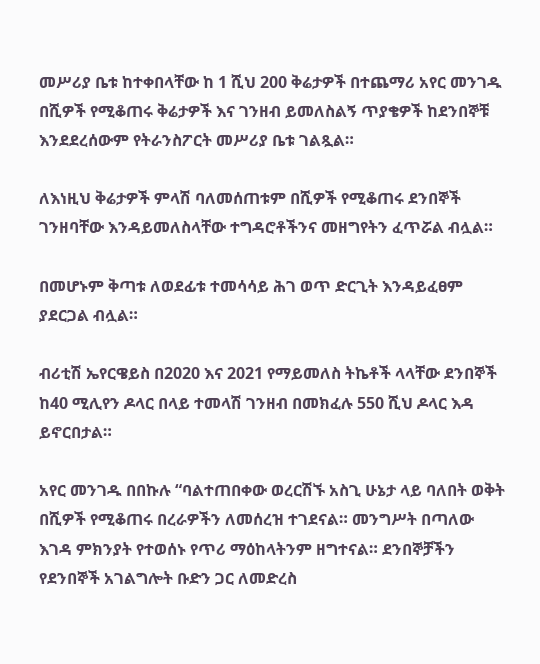መሥሪያ ቤቱ ከተቀበላቸው ከ 1 ሺህ 200 ቅሬታዎች በተጨማሪ አየር መንገዱ በሺዎች የሚቆጠሩ ቅሬታዎች እና ገንዘብ ይመለስልኝ ጥያቄዎች ከደንበኞቹ እንደደረሰውም የትራንስፖርት መሥሪያ ቤቱ ገልጿል።

ለእነዚህ ቅሬታዎች ምላሽ ባለመሰጠቱም በሺዎች የሚቆጠሩ ደንበኞች ገንዘባቸው እንዳይመለስላቸው ተግዳሮቶችንና መዘግየትን ፈጥሯል ብሏል።

በመሆኑም ቅጣቱ ለወደፊቱ ተመሳሳይ ሕገ ወጥ ድርጊት እንዳይፈፀም ያደርጋል ብሏል።

ብሪቲሽ ኤየርዌይስ በ2020 እና 2021 የማይመለስ ትኬቶች ላላቸው ደንበኞች ከ40 ሚሊየን ዶላር በላይ ተመላሽ ገንዘብ በመክፈሉ 550 ሺህ ዶላር እዳ ይኖርበታል።

አየር መንገዱ በበኩሉ “ባልተጠበቀው ወረርሽኙ አስጊ ሁኔታ ላይ ባለበት ወቅት በሺዎች የሚቆጠሩ በረራዎችን ለመሰረዝ ተገደናል። መንግሥት በጣለው እገዳ ምክንያት የተወሰኑ የጥሪ ማዕከላትንም ዘግተናል። ደንበኞቻችን የደንበኞች አገልግሎት ቡድን ጋር ለመድረስ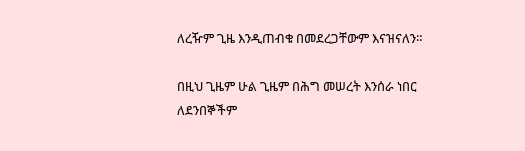ለረዥም ጊዜ እንዲጠብቁ በመደረጋቸውም እናዝናለን።

በዚህ ጊዜም ሁል ጊዜም በሕግ መሠረት እንሰራ ነበር ለደንበኞችም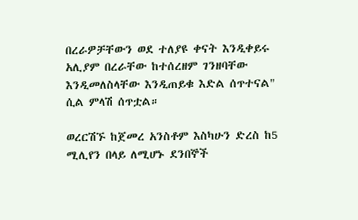በረራዎቻቸውን ወደ ተለያዩ ቀናት እንዲቀይሩ አሊያም በረራቸው ከተሰረዘም ገንዘባቸው እንዲመለስላቸው እንዲጠይቁ እድል ሰጥተናል" ሲል ምላሽ ሰጥቷል።

ወረርሽኙ ከጀመረ አንስቶም እስካሁን ድረስ ከ5 ሚሊየን በላይ ለሚሆኑ ደንበኞች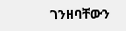ገንዘባቸውን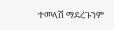ተመላሽ ማደረጉንም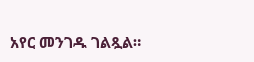አየር መንገዱ ገልጿል።